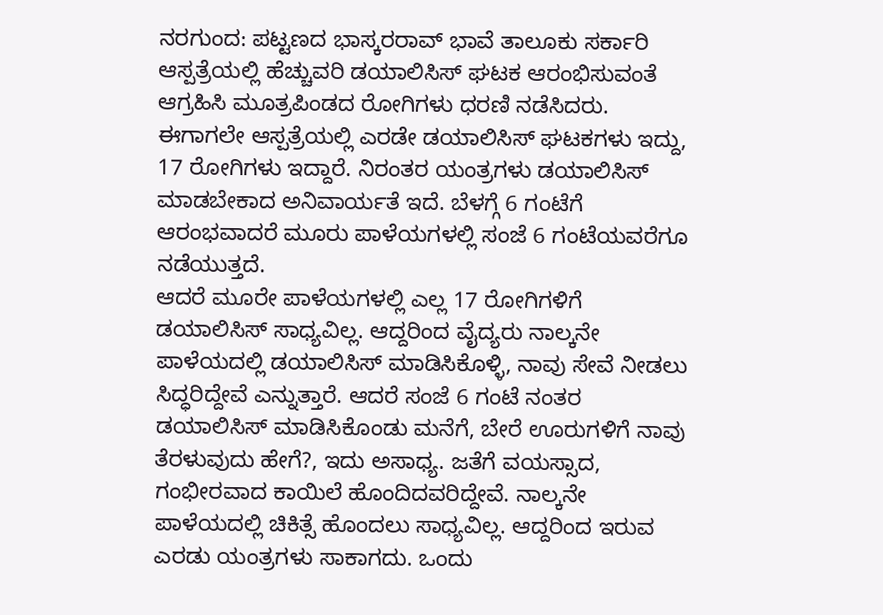ನರಗುಂದ: ಪಟ್ಟಣದ ಭಾಸ್ಕರರಾವ್ ಭಾವೆ ತಾಲೂಕು ಸರ್ಕಾರಿ ಆಸ್ಪತ್ರೆಯಲ್ಲಿ ಹೆಚ್ಚುವರಿ ಡಯಾಲಿಸಿಸ್ ಘಟಕ ಆರಂಭಿಸುವಂತೆ ಆಗ್ರಹಿಸಿ ಮೂತ್ರಪಿಂಡದ ರೋಗಿಗಳು ಧರಣಿ ನಡೆಸಿದರು.
ಈಗಾಗಲೇ ಆಸ್ಪತ್ರೆಯಲ್ಲಿ ಎರಡೇ ಡಯಾಲಿಸಿಸ್ ಘಟಕಗಳು ಇದ್ದು, 17 ರೋಗಿಗಳು ಇದ್ದಾರೆ. ನಿರಂತರ ಯಂತ್ರಗಳು ಡಯಾಲಿಸಿಸ್ ಮಾಡಬೇಕಾದ ಅನಿವಾರ್ಯತೆ ಇದೆ. ಬೆಳಗ್ಗೆ 6 ಗಂಟೆಗೆ ಆರಂಭವಾದರೆ ಮೂರು ಪಾಳೆಯಗಳಲ್ಲಿ ಸಂಜೆ 6 ಗಂಟೆಯವರೆಗೂ ನಡೆಯುತ್ತದೆ.
ಆದರೆ ಮೂರೇ ಪಾಳೆಯಗಳಲ್ಲಿ ಎಲ್ಲ 17 ರೋಗಿಗಳಿಗೆ ಡಯಾಲಿಸಿಸ್ ಸಾಧ್ಯವಿಲ್ಲ. ಆದ್ದರಿಂದ ವೈದ್ಯರು ನಾಲ್ಕನೇ ಪಾಳೆಯದಲ್ಲಿ ಡಯಾಲಿಸಿಸ್ ಮಾಡಿಸಿಕೊಳ್ಳಿ, ನಾವು ಸೇವೆ ನೀಡಲು ಸಿದ್ಧರಿದ್ದೇವೆ ಎನ್ನುತ್ತಾರೆ. ಆದರೆ ಸಂಜೆ 6 ಗಂಟೆ ನಂತರ ಡಯಾಲಿಸಿಸ್ ಮಾಡಿಸಿಕೊಂಡು ಮನೆಗೆ, ಬೇರೆ ಊರುಗಳಿಗೆ ನಾವು ತೆರಳುವುದು ಹೇಗೆ?, ಇದು ಅಸಾಧ್ಯ. ಜತೆಗೆ ವಯಸ್ಸಾದ, ಗಂಭೀರವಾದ ಕಾಯಿಲೆ ಹೊಂದಿದವರಿದ್ದೇವೆ. ನಾಲ್ಕನೇ ಪಾಳೆಯದಲ್ಲಿ ಚಿಕಿತ್ಸೆ ಹೊಂದಲು ಸಾಧ್ಯವಿಲ್ಲ. ಆದ್ದರಿಂದ ಇರುವ ಎರಡು ಯಂತ್ರಗಳು ಸಾಕಾಗದು. ಒಂದು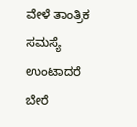ವೇಳೆ ತಾಂತ್ರಿಕ ಸಮಸ್ಯೆ ಉಂಟಾದರೆ ಬೇರೆ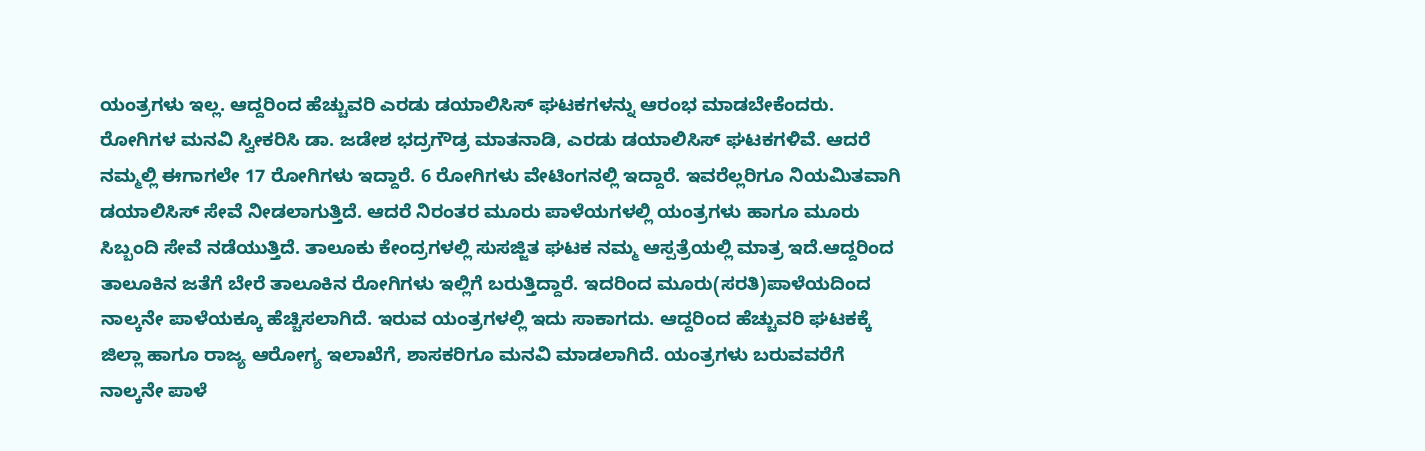ಯಂತ್ರಗಳು ಇಲ್ಲ. ಆದ್ದರಿಂದ ಹೆಚ್ಚುವರಿ ಎರಡು ಡಯಾಲಿಸಿಸ್ ಘಟಕಗಳನ್ನು ಆರಂಭ ಮಾಡಬೇಕೆಂದರು. ರೋಗಿಗಳ ಮನವಿ ಸ್ವೀಕರಿಸಿ ಡಾ. ಜಡೇಶ ಭದ್ರಗೌಡ್ರ ಮಾತನಾಡಿ, ಎರಡು ಡಯಾಲಿಸಿಸ್ ಘಟಕಗಳಿವೆ. ಆದರೆ ನಮ್ಮಲ್ಲಿ ಈಗಾಗಲೇ 17 ರೋಗಿಗಳು ಇದ್ದಾರೆ. 6 ರೋಗಿಗಳು ವೇಟಿಂಗನಲ್ಲಿ ಇದ್ದಾರೆ. ಇವರೆಲ್ಲರಿಗೂ ನಿಯಮಿತವಾಗಿ ಡಯಾಲಿಸಿಸ್ ಸೇವೆ ನೀಡಲಾಗುತ್ತಿದೆ. ಆದರೆ ನಿರಂತರ ಮೂರು ಪಾಳೆಯಗಳಲ್ಲಿ ಯಂತ್ರಗಳು ಹಾಗೂ ಮೂರು ಸಿಬ್ಬಂದಿ ಸೇವೆ ನಡೆಯುತ್ತಿದೆ. ತಾಲೂಕು ಕೇಂದ್ರಗಳಲ್ಲಿ ಸುಸಜ್ಜಿತ ಘಟಕ ನಮ್ಮ ಆಸ್ಪತ್ರೆಯಲ್ಲಿ ಮಾತ್ರ ಇದೆ.ಆದ್ದರಿಂದ ತಾಲೂಕಿನ ಜತೆಗೆ ಬೇರೆ ತಾಲೂಕಿನ ರೋಗಿಗಳು ಇಲ್ಲಿಗೆ ಬರುತ್ತಿದ್ದಾರೆ. ಇದರಿಂದ ಮೂರು(ಸರತಿ)ಪಾಳೆಯದಿಂದ ನಾಲ್ಕನೇ ಪಾಳೆಯಕ್ಕೂ ಹೆಚ್ಚಿಸಲಾಗಿದೆ. ಇರುವ ಯಂತ್ರಗಳಲ್ಲಿ ಇದು ಸಾಕಾಗದು. ಆದ್ದರಿಂದ ಹೆಚ್ಚುವರಿ ಘಟಕಕ್ಕೆ ಜಿಲ್ಲಾ ಹಾಗೂ ರಾಜ್ಯ ಆರೋಗ್ಯ ಇಲಾಖೆಗೆ, ಶಾಸಕರಿಗೂ ಮನವಿ ಮಾಡಲಾಗಿದೆ. ಯಂತ್ರಗಳು ಬರುವವರೆಗೆ ನಾಲ್ಕನೇ ಪಾಳೆ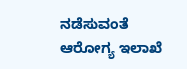ನಡೆಸುವಂತೆ ಆರೋಗ್ಯ ಇಲಾಖೆ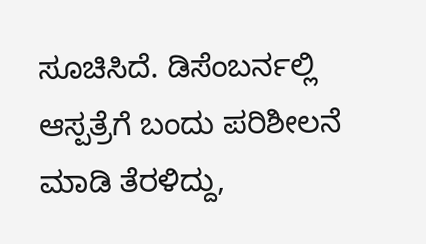ಸೂಚಿಸಿದೆ. ಡಿಸೆಂಬರ್ನಲ್ಲಿ ಆಸ್ಪತ್ರೆಗೆ ಬಂದು ಪರಿಶೀಲನೆ ಮಾಡಿ ತೆರಳಿದ್ದು,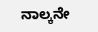ನಾಲ್ಕನೇ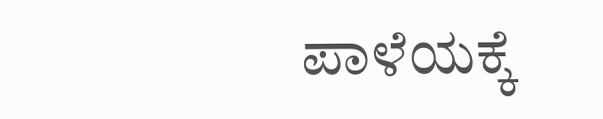ಪಾಳೆಯಕ್ಕೆ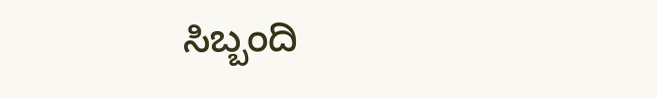ಸಿಬ್ಬಂದಿ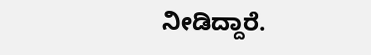ನೀಡಿದ್ದಾರೆ.